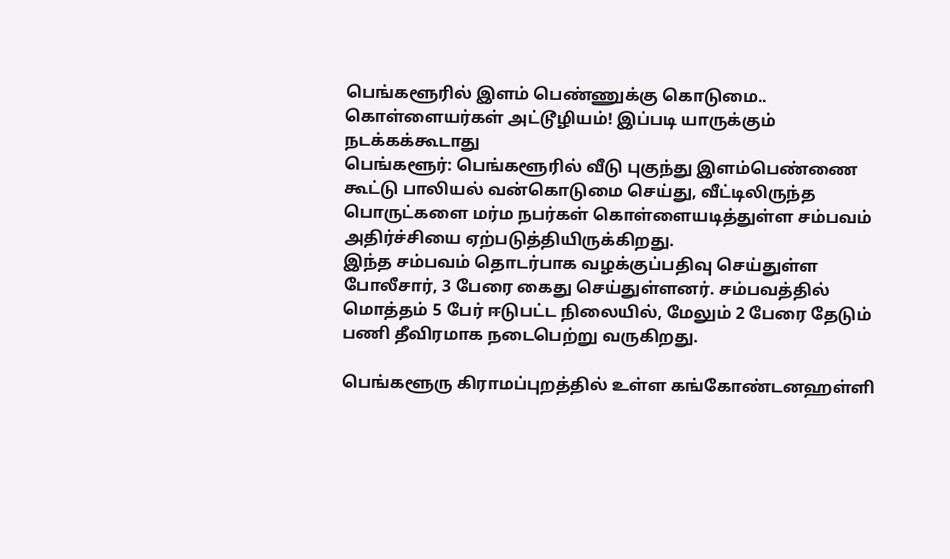பெங்களூரில் இளம் பெண்ணுக்கு கொடுமை.. கொள்ளையர்கள் அட்டூழியம்! இப்படி யாருக்கும் நடக்கக்கூடாது
பெங்களூர்: பெங்களூரில் வீடு புகுந்து இளம்பெண்ணை கூட்டு பாலியல் வன்கொடுமை செய்து, வீட்டிலிருந்த பொருட்களை மர்ம நபர்கள் கொள்ளையடித்துள்ள சம்பவம் அதிர்ச்சியை ஏற்படுத்தியிருக்கிறது.
இந்த சம்பவம் தொடர்பாக வழக்குப்பதிவு செய்துள்ள போலீசார், 3 பேரை கைது செய்துள்ளனர். சம்பவத்தில் மொத்தம் 5 பேர் ஈடுபட்ட நிலையில், மேலும் 2 பேரை தேடும் பணி தீவிரமாக நடைபெற்று வருகிறது.

பெங்களூரு கிராமப்புறத்தில் உள்ள கங்கோண்டனஹள்ளி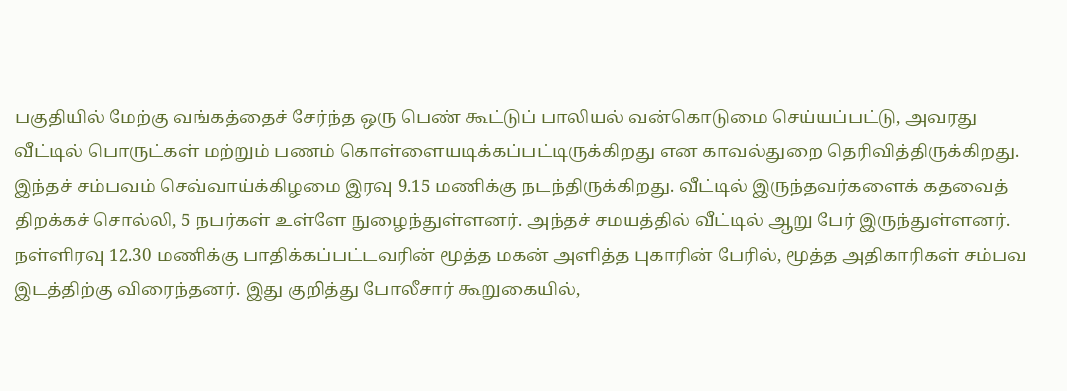பகுதியில் மேற்கு வங்கத்தைச் சேர்ந்த ஒரு பெண் கூட்டுப் பாலியல் வன்கொடுமை செய்யப்பட்டு, அவரது வீட்டில் பொருட்கள் மற்றும் பணம் கொள்ளையடிக்கப்பட்டிருக்கிறது என காவல்துறை தெரிவித்திருக்கிறது. இந்தச் சம்பவம் செவ்வாய்க்கிழமை இரவு 9.15 மணிக்கு நடந்திருக்கிறது. வீட்டில் இருந்தவர்களைக் கதவைத் திறக்கச் சொல்லி, 5 நபர்கள் உள்ளே நுழைந்துள்ளனர். அந்தச் சமயத்தில் வீட்டில் ஆறு பேர் இருந்துள்ளனர்.
நள்ளிரவு 12.30 மணிக்கு பாதிக்கப்பட்டவரின் மூத்த மகன் அளித்த புகாரின் பேரில், மூத்த அதிகாரிகள் சம்பவ இடத்திற்கு விரைந்தனர். இது குறித்து போலீசார் கூறுகையில்,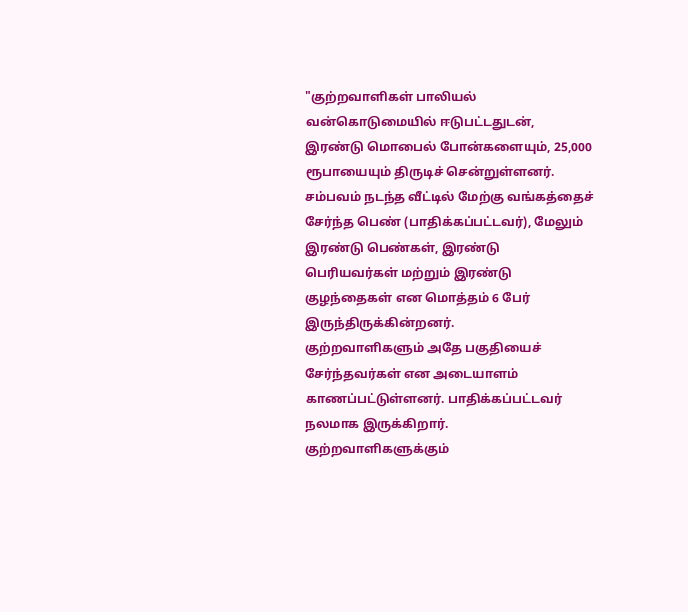"குற்றவாளிகள் பாலியல் வன்கொடுமையில் ஈடுபட்டதுடன், இரண்டு மொபைல் போன்களையும், 25,000 ரூபாயையும் திருடிச் சென்றுள்ளனர். சம்பவம் நடந்த வீட்டில் மேற்கு வங்கத்தைச் சேர்ந்த பெண் (பாதிக்கப்பட்டவர்), மேலும் இரண்டு பெண்கள், இரண்டு பெரியவர்கள் மற்றும் இரண்டு குழந்தைகள் என மொத்தம் 6 பேர் இருந்திருக்கின்றனர்.
குற்றவாளிகளும் அதே பகுதியைச் சேர்ந்தவர்கள் என அடையாளம் காணப்பட்டுள்ளனர். பாதிக்கப்பட்டவர் நலமாக இருக்கிறார். குற்றவாளிகளுக்கும்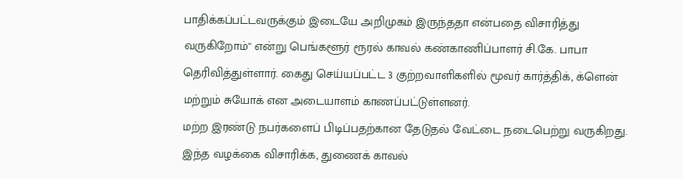பாதிக்கப்பட்டவருக்கும் இடையே அறிமுகம் இருந்ததா என்பதை விசாரித்து வருகிறோம்" என்று பெங்களூர் ரூரல் காவல் கண்காணிப்பாளர் சி.கே. பாபா தெரிவித்துள்ளார். கைது செய்யப்பட்ட 3 குற்றவாளிகளில் மூவர் கார்த்திக், க்ளென் மற்றும் சுயோக் என அடையாளம் காணப்பட்டுள்ளனர்.
மற்ற இரண்டு நபர்களைப் பிடிப்பதற்கான தேடுதல் வேட்டை நடைபெற்று வருகிறது. இந்த வழக்கை விசாரிக்க, துணைக் காவல்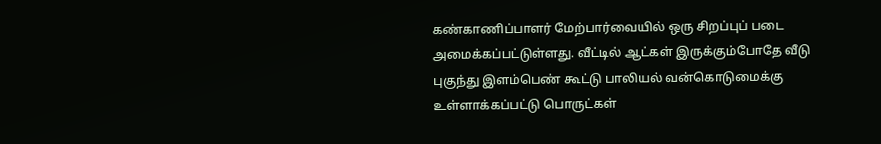கண்காணிப்பாளர் மேற்பார்வையில் ஒரு சிறப்புப் படை அமைக்கப்பட்டுள்ளது. வீட்டில் ஆட்கள் இருக்கும்போதே வீடு புகுந்து இளம்பெண் கூட்டு பாலியல் வன்கொடுமைக்கு உள்ளாக்கப்பட்டு பொருட்கள்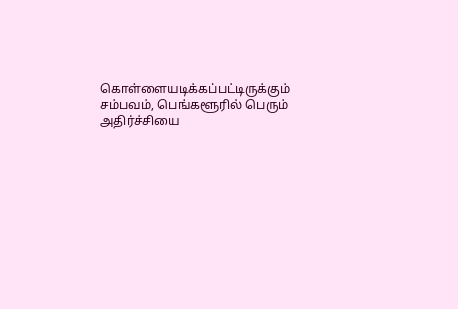கொள்ளையடிக்கப்பட்டிருக்கும் சம்பவம், பெங்களூரில் பெரும் அதிர்ச்சியை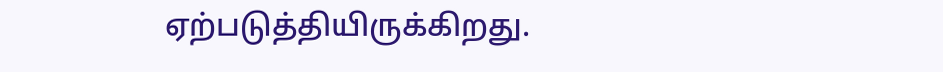ஏற்படுத்தியிருக்கிறது.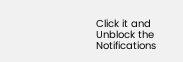Click it and Unblock the Notifications